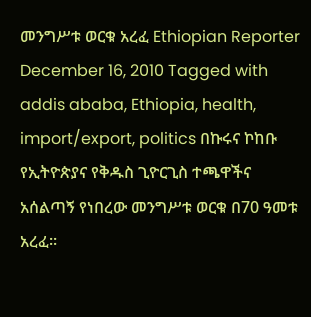መንግሥቱ ወርቁ አረፈ Ethiopian Reporter December 16, 2010 Tagged with addis ababa, Ethiopia, health, import/export, politics በኩሩና ኮከቡ የኢትዮጵያና የቅዱስ ጊዮርጊስ ተጫዋችና አሰልጣኝ የነበረው መንግሥቱ ወርቁ በ70 ዓመቱ አረፈ፡፡